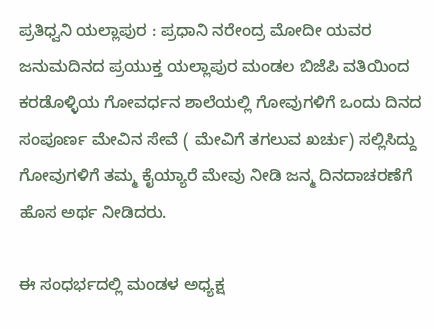ಪ್ರತಿಧ್ವನಿ ಯಲ್ಲಾಪುರ : ಪ್ರಧಾನಿ ನರೇಂದ್ರ ಮೋದೀ ಯವರ ಜನುಮದಿನದ ಪ್ರಯುಕ್ತ ಯಲ್ಲಾಪುರ ಮಂಡಲ ಬಿಜೆಪಿ ವತಿಯಿಂದ ಕರಡೊಳ್ಳಿಯ ಗೋವರ್ಧನ ಶಾಲೆಯಲ್ಲಿ ಗೋವುಗಳಿಗೆ ಒಂದು ದಿನದ ಸಂಪೂರ್ಣ ಮೇವಿನ ಸೇವೆ ( ಮೇವಿಗೆ ತಗಲುವ ಖರ್ಚು) ಸಲ್ಲಿಸಿದ್ದು ಗೋವುಗಳಿಗೆ ತಮ್ಮ ಕೈಯ್ಯಾರೆ ಮೇವು ನೀಡಿ ಜನ್ಮ ದಿನದಾಚರಣೆಗೆ ಹೊಸ ಅರ್ಥ ನೀಡಿದರು.

ಈ ಸಂಧರ್ಭದಲ್ಲಿ ಮಂಡಳ ಅಧ್ಯಕ್ಷ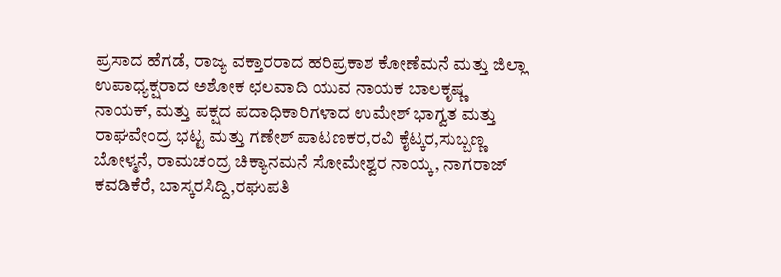ಪ್ರಸಾದ ಹೆಗಡೆ, ರಾಜ್ಯ ವಕ್ತಾರರಾದ ಹರಿಪ್ರಕಾಶ ಕೋಣೆಮನೆ ಮತ್ತು ಜಿಲ್ಲಾ ಉಪಾಧ್ಯಕ್ಷರಾದ ಅಶೋಕ ಛಲವಾದಿ ಯುವ ನಾಯಕ ಬಾಲಕೃಷ್ಣ ನಾಯಕ್, ಮತ್ತು ಪಕ್ಷದ ಪದಾಧಿಕಾರಿಗಳಾದ ಉಮೇಶ್ ಭಾಗ್ವತ ಮತ್ತು ರಾಘವೇಂದ್ರ ಭಟ್ಟ ಮತ್ತು ಗಣೇಶ್ ಪಾಟಣಕರ,ರವಿ ಕೈಟ್ಕರ,ಸುಬ್ಬಣ್ಣ ಬೋಳ್ಮನೆ, ರಾಮಚಂದ್ರ ಚಿಕ್ಯಾನಮನೆ ಸೋಮೇಶ್ವರ ನಾಯ್ಕ, ನಾಗರಾಜ್ ಕವಡಿಕೆರೆ, ಬಾಸ್ಕರಸಿದ್ದಿ,ರಘುಪತಿ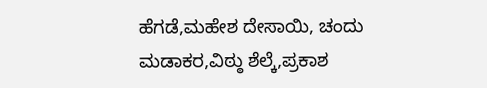ಹೆಗಡೆ,ಮಹೇಶ ದೇಸಾಯಿ, ಚಂದು ಮಡಾಕರ,ವಿಠ್ಠು ಶೆಲ್ಕೆ,ಪ್ರಕಾಶ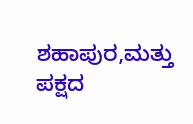ಶಹಾಪುರ,ಮತ್ತು ಪಕ್ಷದ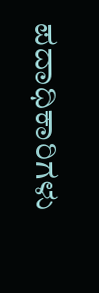ಪದಾಧಿಕಾರಿಗಳು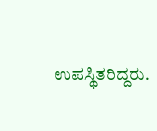ಉಪಸ್ಥಿತರಿದ್ದರು.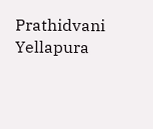Prathidvani Yellapura